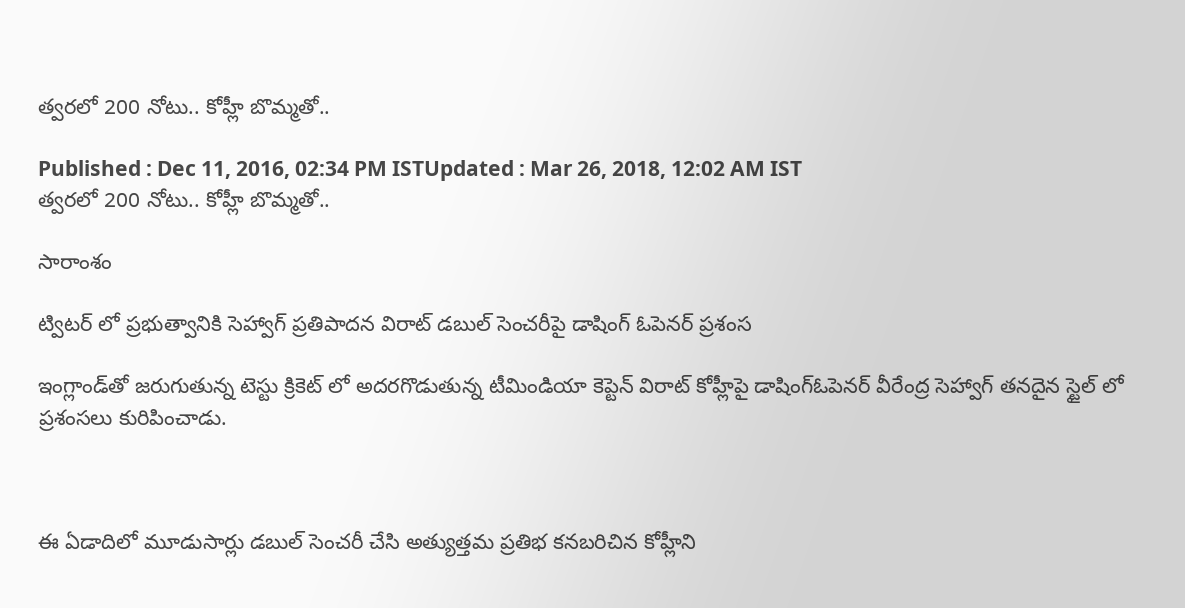త్వరలో 200 నోటు.. కోహ్లీ బొమ్మతో..

Published : Dec 11, 2016, 02:34 PM ISTUpdated : Mar 26, 2018, 12:02 AM IST
త్వరలో 200 నోటు.. కోహ్లీ బొమ్మతో..

సారాంశం

ట్విటర్ లో ప్రభుత్వానికి సెహ్వాగ్ ప్రతిపాదన విరాట్ డబుల్ సెంచరీపై డాషింగ్ ఓపెనర్ ప్రశంస

ఇంగ్లాండ్‌‌తో జరుగుతున్న టెస్టు క్రికెట్ లో అదరగొడుతున్న టీమిండియా కెప్టెన్ విరాట్ కోహ్లీపై డాషింగ్ఓపెనర్ వీరేంద్ర సెహ్వాగ్ తనదైన స్టైల్ లో ప్రశంసలు కురిపించాడు.



ఈ ఏడాదిలో మూడుసార్లు డబుల్ సెంచరీ చేసి అత్యుత్తమ ప్రతిభ కనబరిచిన కోహ్లీని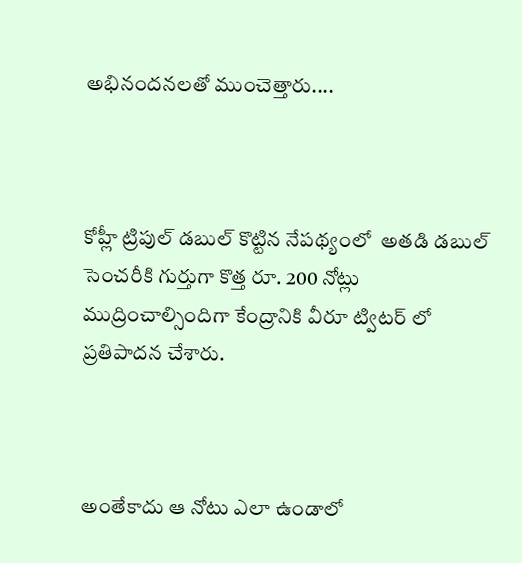అభినందనలతో ముంచెత్తారు....



కోహ్లీ ట్రిపుల్ డబుల్ కొట్టిన నేపథ్యంలో  అతడి డబుల్  సెంచరీకి గుర్తుగా కొత్త రూ. 200 నోట్లు ముద్రించాల్సిందిగా కేంద్రానికి వీరూ ట్విటర్ లో  ప్రతిపాదన చేశారు.



అంతేకాదు ఆ నోటు ఎలా ఉండాలో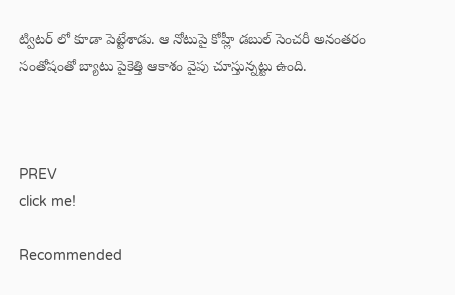ట్విటర్ లో కూడా పెట్టేశాడు. ఆ నోటుపై కోహ్లీ డబుల్ సెంచరీ అనంతరం సంతోషంతో బ్యాటు పైకెత్తి ఆకాశం వైపు చూస్తున్నట్టు ఉంది.



PREV
click me!

Recommended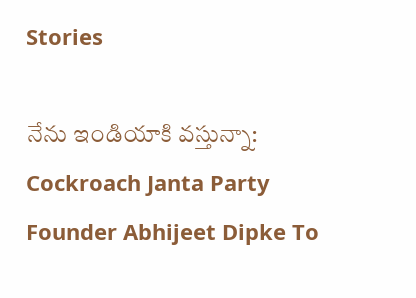Stories

నేను ఇండియాకి వస్తున్నా: Cockroach Janta Party Founder Abhijeet Dipke To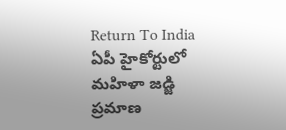Return To India
ఏపీ హైకోర్టులో మహిళా జడ్జి ప్రమాణ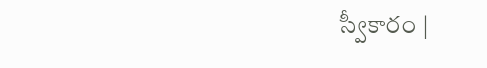స్వీకారం |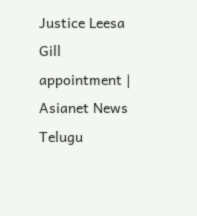Justice Leesa Gill appointment | Asianet News Telugu